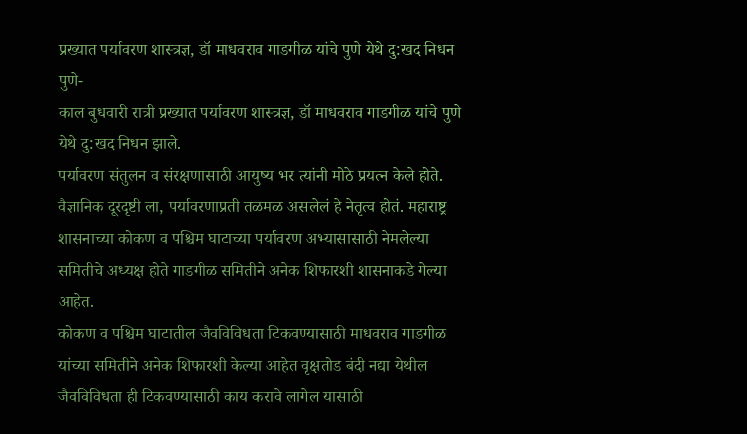प्रख्यात पर्यावरण शास्त्रज्ञ, डॉ माधवराव गाडगीळ यांचे पुणे येथे दु:खद निधन
पुणे-
काल बुधवारी रात्री प्रख्यात पर्यावरण शास्त्रज्ञ, डॉ माधवराव गाडगीळ यांचे पुणे येथे दु:खद निधन झाले.
पर्यावरण संतुलन व संरक्षणासाठी आयुष्य भर त्यांनी मोठे प्रयत्न केले होते. वैज्ञानिक दूरदृष्टी ला, पर्यावरणाप्रती तळमळ असलेलं हे नेतृत्व होतं. महाराष्ट्र शासनाच्या कोकण व पश्चिम घाटाच्या पर्यावरण अभ्यासासाठी नेमलेल्या समितीचे अध्यक्ष होते गाडगीळ समितीने अनेक शिफारशी शासनाकडे गेल्या आहेत.
कोकण व पश्चिम घाटातील जैवविविधता टिकवण्यासाठी माधवराव गाडगीळ यांच्या समितीने अनेक शिफारशी केल्या आहेत वृक्षतोड बंदी नद्या येथील जैवविविधता ही टिकवण्यासाठी काय करावे लागेल यासाठी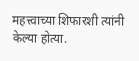महत्त्वाच्या शिफारशी त्यांनी केल्या होत्या.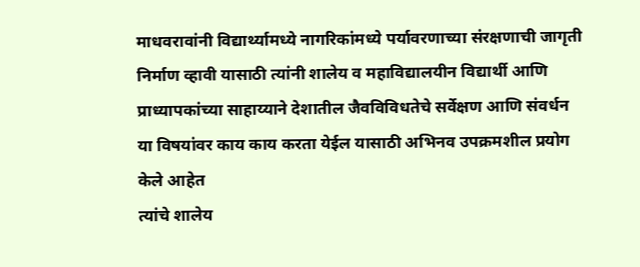माधवरावांनी विद्यार्थ्यामध्ये नागरिकांमध्ये पर्यावरणाच्या संरक्षणाची जागृती निर्माण व्हावी यासाठी त्यांनी शालेय व महाविद्यालयीन विद्यार्थी आणि प्राध्यापकांच्या साहाय्याने देशातील जैवविविधतेचे सर्वेक्षण आणि संवर्धन या विषयांवर काय काय करता येईल यासाठी अभिनव उपक्रमशील प्रयोग केले आहेत
त्यांचे शालेय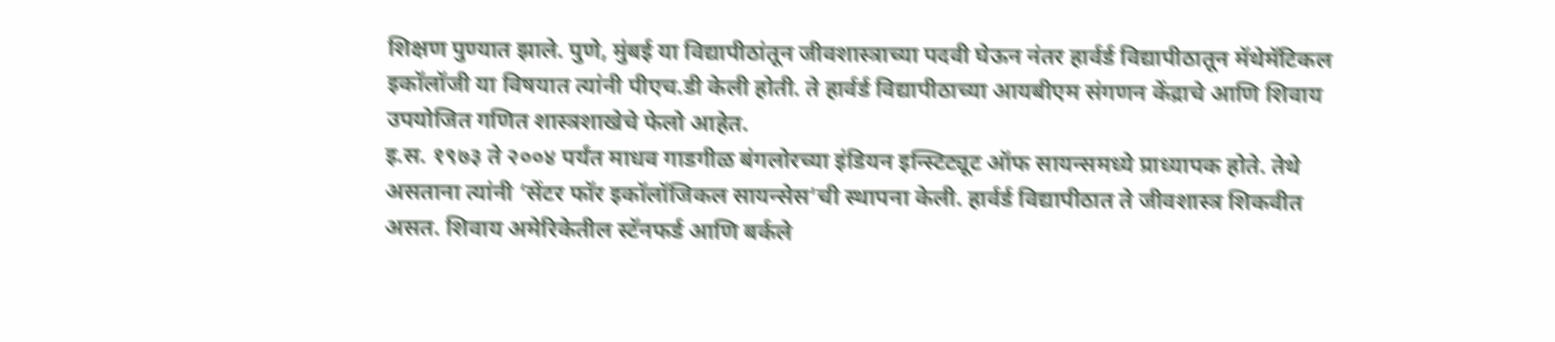शिक्षण पुण्यात झाले. पुणे, मुंबई या विद्यापीठांतून जीवशास्त्राच्या पदवी घेऊन नंतर हार्वर्ड विद्यापीठातून मॅथेमॅटिकल इकॉलॉजी या विषयात त्यांनी पीएच.डी केली होती. ते हार्वर्ड विद्यापीठाच्या आयबीएम संगणन केंद्राचे आणि शिवाय उपयोजित गणित शास्त्रशाखेचे फेलो आहेत.
इ.स. १९७३ ते २००४ पर्यंत माधव गाडगीळ बंगलोरच्या इंडियन इन्स्टिट्यूट ऑफ सायन्समध्ये प्राध्यापक होते. तेथे असताना त्यांनी ‘सेंटर फॉर इकॉलॉजिकल सायन्सेस’ची स्थापना केली. हार्वर्ड विद्यापीठात ते जीवशास्त्र शिकवीत असत. शिवाय अमेरिकेतील स्टॅनफर्ड आणि बर्कले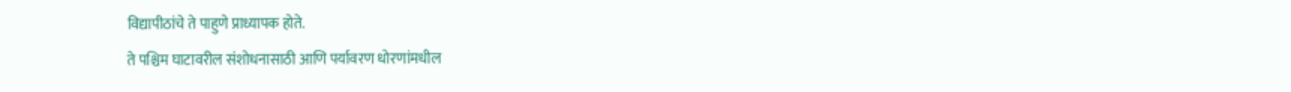विद्यापीठांचे ते पाहुणे प्राध्यापक होते.
ते पश्चिम घाटावरील संशोधनासाठी आणि पर्यावरण धोरणांमधील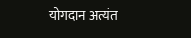योगदान अत्यंत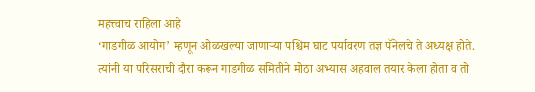महत्त्वाच राहिला आहे
‘गाडगीळ आयोग’ म्हणून ओळखल्या जाणाऱ्या पश्चिम घाट पर्यावरण तज्ञ पॅनेलचे ते अध्यक्ष होते. त्यांनी या परिसराची दौरा करून गाडगीळ समितीने मोठा अभ्यास अहवाल तयार केला होता व तो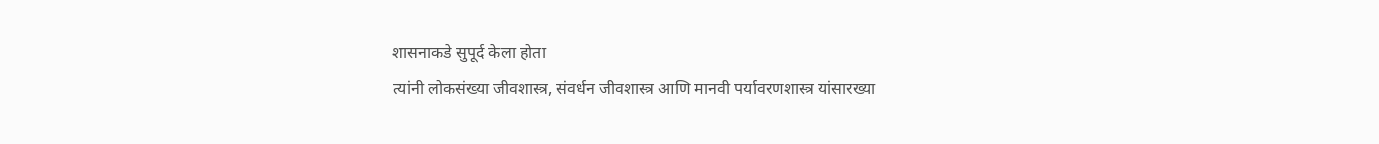शासनाकडे सुपूर्द केला होता
त्यांनी लोकसंख्या जीवशास्त्र, संवर्धन जीवशास्त्र आणि मानवी पर्यावरणशास्त्र यांसारख्या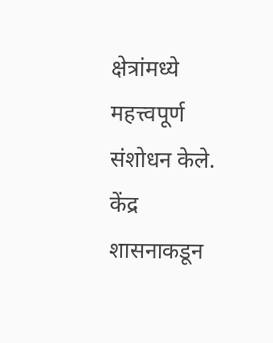क्षेत्रांमध्ये महत्त्वपूर्ण संशोधन केले.
केंद्र शासनाकडून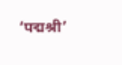‘पद्मश्री’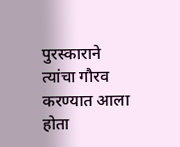पुरस्काराने त्यांचा गौरव करण्यात आला होता